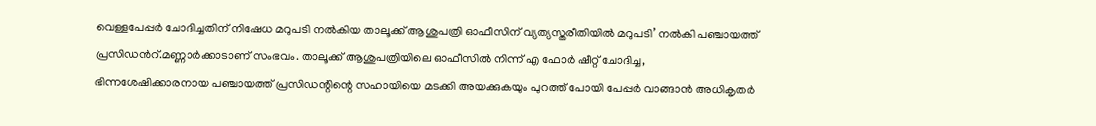വെള്ളപേപ്പര്‍ ചോദിച്ചതിന് നിഷേധ മറുപടി നല്‍കിയ താലൂക്ക് ആശുപത്രി ഓഫീസിന് വ്യത്യസ്തരീതിയിൽ മറുപടി’ നല്‍കി പഞ്ചായത്ത് പ്രസിഡന്‍റ്.മണ്ണാർക്കാടാണ് സംഭവം. താലൂക്ക് ആശുപത്രിയിലെ ഓഫീസിൽ നിന്ന് എ ഫോർ ഷീറ്റ് ചോദിച്ച, ഭിന്നശേഷിക്കാരനായ പഞ്ചായത്ത് പ്രസിഡന്റിന്റെ സഹായിയെ മടക്കി അയക്കുകയും പുറത്ത് പോയി പേപ്പർ വാങ്ങാൻ അധികൃതർ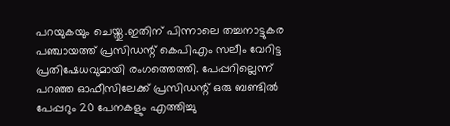പറയുകയും ചെയ്തു.ഇതിന് പിന്നാലെ തച്ചനാട്ടുകര പഞ്ചായത്ത് പ്രസിഡന്റ് കെപിഎം സലീം വേറിട്ട പ്രതിഷേധവുമായി രംഗത്തെത്തി. പേപ്പറില്ലെന്ന് പറഞ്ഞ ഓഫീസിലേക്ക് പ്രസിഡന്റ് ഒരു ബണ്ടിൽ പേപ്പറും 20 പേനകളും എത്തിച്ചു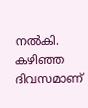നൽകി.
കഴിഞ്ഞ ദിവസമാണ്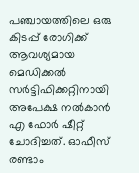പഞ്ചായത്തിലെ ഒരു കിടപ്പ് രോഗിക്ക് ആവശ്യമായ മെഡിക്കല്‍ സര്‍‍ട്ടിഫിക്കറ്റിനായി അപേക്ഷ നൽകാൻ എ ഫോർ ഷീറ്റ് ചോദിച്ചത്. ഓഫീസ് രണ്ടാം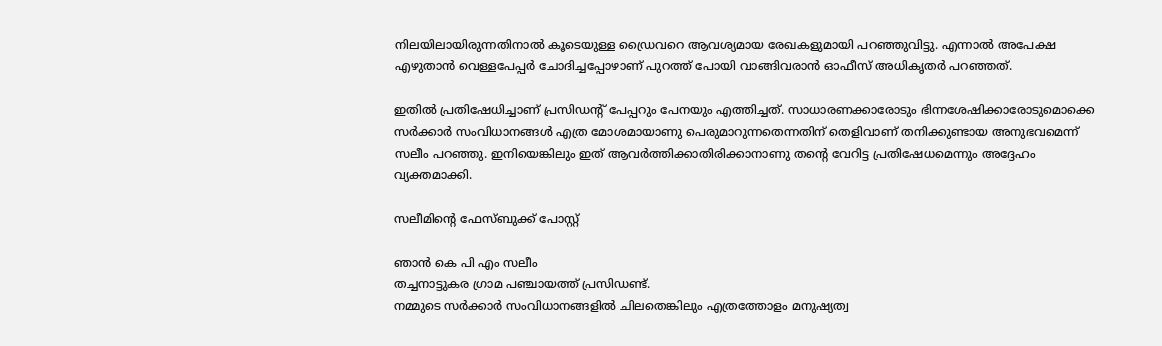നിലയിലായിരുന്നതിനാല്‍ കൂടെയുള്ള ഡ്രൈവറെ ആവശ്യമായ രേഖകളുമായി പറഞ്ഞുവിട്ടു. എന്നാല്‍ അപേക്ഷ എഴുതാന്‍ വെള്ളപേപ്പര്‍ ചോദിച്ചപ്പോഴാണ് പുറത്ത് പോയി വാങ്ങിവരാന്‍ ഓഫീസ് അധികൃതര്‍ പറഞ്ഞത്.

ഇതിൽ പ്രതിഷേധിച്ചാണ് പ്രസി‍ഡന്റ് പേപ്പറും പേനയും എത്തിച്ചത്. സാധാരണക്കാരോടും ഭിന്നശേഷിക്കാരോടുമൊക്കെ സർക്കാർ സംവിധാനങ്ങൾ എത്ര മോശമായാണു പെരുമാറുന്നതെന്നതിന് തെളിവാണ് തനിക്കുണ്ടായ അനുഭവമെന്ന് സലീം പറഞ്ഞു. ഇനിയെങ്കിലും ഇത് ആവർത്തിക്കാതിരിക്കാനാണു തന്റെ വേറിട്ട പ്രതിഷേധമെന്നും അദ്ദേഹം വ്യക്തമാക്കി.

സലീമിന്റെ ഫേസ്ബുക്ക് പോസ്റ്റ്

ഞാൻ കെ പി എം സലീം
തച്ചനാട്ടുകര ഗ്രാമ പഞ്ചായത്ത് പ്രസിഡണ്ട്.
നമ്മുടെ സർക്കാർ സംവിധാനങ്ങളിൽ ചിലതെങ്കിലും എത്രത്തോളം മനുഷ്യത്വ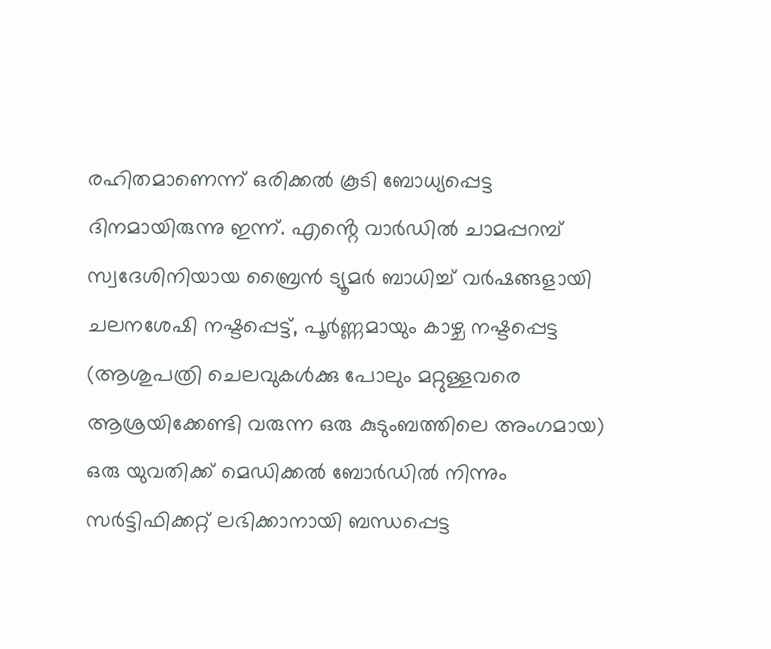രഹിതമാണെന്ന് ഒരിക്കൽ കൂടി ബോധ്യപ്പെട്ട ദിനമായിരുന്നു ഇന്ന്. എൻ്റെ വാർഡിൽ ചാമപ്പറമ്പ് സ്വദേശിനിയായ ബ്രൈൻ ട്യൂമർ ബാധിച്ച് വർഷങ്ങളായി ചലനശേഷി നഷ്ടപ്പെട്ട്, പൂർണ്ണമായും കാഴ്ച നഷ്ടപ്പെട്ട (ആശുപത്രി ചെലവുകൾക്കു പോലും മറ്റുള്ളവരെ ആശ്രയിക്കേണ്ടി വരുന്ന ഒരു കുടുംബത്തിലെ അംഗമായ) ഒരു യുവതിക്ക് മെഡിക്കൽ ബോർഡിൽ നിന്നും സർട്ടിഫിക്കറ്റ് ലഭിക്കാനായി ബന്ധപ്പെട്ട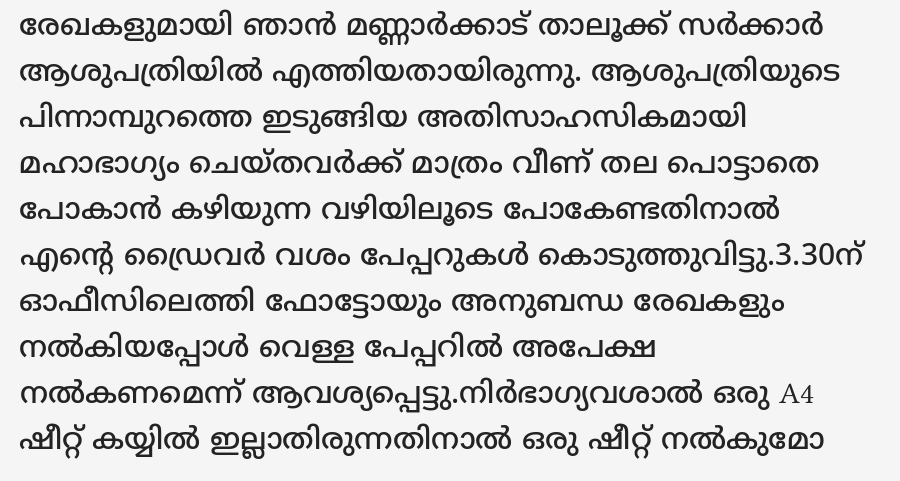രേഖകളുമായി ഞാൻ മണ്ണാർക്കാട് താലൂക്ക് സർക്കാർ ആശുപത്രിയിൽ എത്തിയതായിരുന്നു. ആശുപത്രിയുടെ പിന്നാമ്പുറത്തെ ഇടുങ്ങിയ അതിസാഹസികമായി മഹാഭാഗ്യം ചെയ്തവർക്ക് മാത്രം വീണ് തല പൊട്ടാതെ പോകാൻ കഴിയുന്ന വഴിയിലൂടെ പോകേണ്ടതിനാൽ എൻ്റെ ഡ്രൈവർ വശം പേപ്പറുകൾ കൊടുത്തുവിട്ടു.3.30ന് ഓഫീസിലെത്തി ഫോട്ടോയും അനുബന്ധ രേഖകളും നൽകിയപ്പോൾ വെള്ള പേപ്പറിൽ അപേക്ഷ നൽകണമെന്ന് ആവശ്യപ്പെട്ടു.നിർഭാഗ്യവശാൽ ഒരു A4 ഷീറ്റ് കയ്യിൽ ഇല്ലാതിരുന്നതിനാൽ ഒരു ഷീറ്റ് നൽകുമോ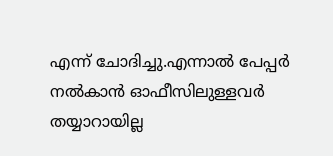എന്ന് ചോദിച്ചു.എന്നാൽ പേപ്പർ നൽകാൻ ഓഫീസിലുള്ളവർ തയ്യാറായില്ല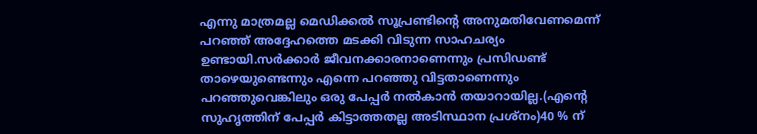എന്നു മാത്രമല്ല മെഡിക്കൽ സൂപ്രണ്ടിൻ്റെ അനുമതിവേണമെന്ന് പറഞ്ഞ് അദ്ദേഹത്തെ മടക്കി വിടുന്ന സാഹചര്യം ഉണ്ടായി.സർക്കാർ ജീവനക്കാരനാണെന്നും പ്രസിഡണ്ട് താഴെയുണ്ടെന്നും എന്നെ പറഞ്ഞു വിട്ടതാണെന്നും പറഞ്ഞുവെങ്കിലും ഒരു പേപ്പർ നൽകാൻ തയാറായില്ല.(എൻ്റെ സുഹൃത്തിന് പേപ്പർ കിട്ടാത്തതല്ല അടിസ്ഥാന പ്രശ്നം)40 % ന്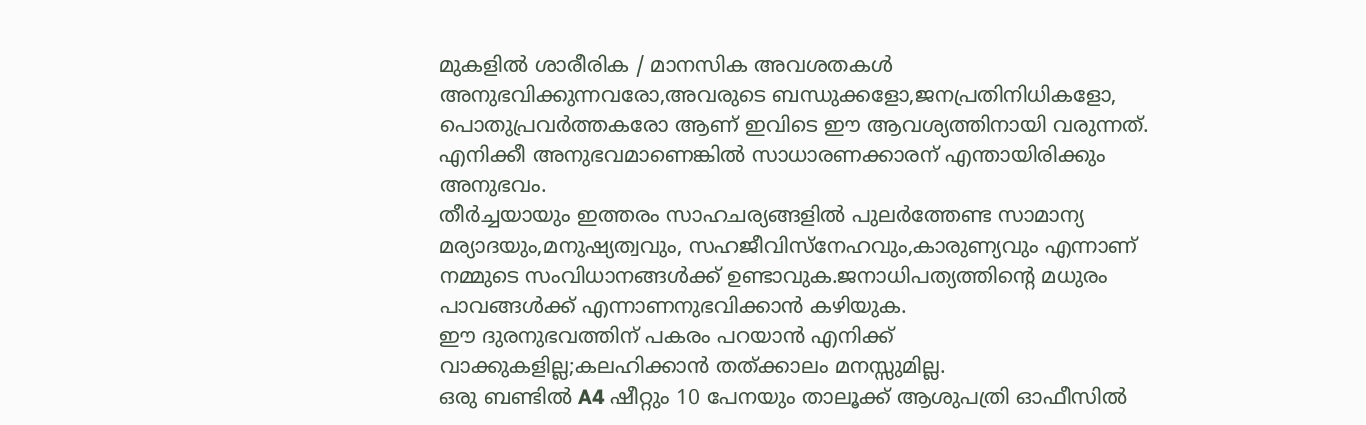മുകളിൽ ശാരീരിക / മാനസിക അവശതകൾ അനുഭവിക്കുന്നവരോ,അവരുടെ ബന്ധുക്കളോ,ജനപ്രതിനിധികളോ, പൊതുപ്രവർത്തകരോ ആണ് ഇവിടെ ഈ ആവശ്യത്തിനായി വരുന്നത്. എനിക്കീ അനുഭവമാണെങ്കിൽ സാധാരണക്കാരന് എന്തായിരിക്കും അനുഭവം.
തീർച്ചയായും ഇത്തരം സാഹചര്യങ്ങളിൽ പുലർത്തേണ്ട സാമാന്യ മര്യാദയും,മനുഷ്യത്വവും, സഹജീവിസ്നേഹവും,കാരുണ്യവും എന്നാണ് നമ്മുടെ സംവിധാനങ്ങൾക്ക് ഉണ്ടാവുക.ജനാധിപത്യത്തിൻ്റെ മധുരം പാവങ്ങൾക്ക് എന്നാണനുഭവിക്കാൻ കഴിയുക.
ഈ ദുരനുഭവത്തിന് പകരം പറയാൻ എനിക്ക് വാക്കുകളില്ല;കലഹിക്കാൻ തത്ക്കാലം മനസ്സുമില്ല.
ഒരു ബണ്ടിൽ A4 ഷീറ്റും 10 പേനയും താലൂക്ക് ആശുപത്രി ഓഫീസിൽ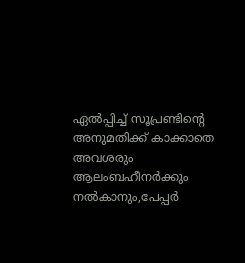ഏൽപ്പിച്ച് സൂപ്രണ്ടിൻ്റെ അനുമതിക്ക് കാക്കാതെ അവശരും ആലംബഹീനർക്കും നൽകാനും,പേപ്പർ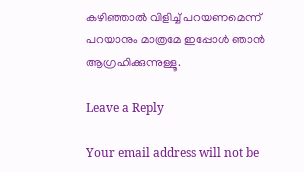കഴിഞ്ഞാൽ വിളിച്ച് പറയണമെന്ന് പറയാനും മാത്രമേ ഇപ്പോൾ ഞാൻ ആഗ്രഹിക്കുന്നുള്ളൂ.

Leave a Reply

Your email address will not be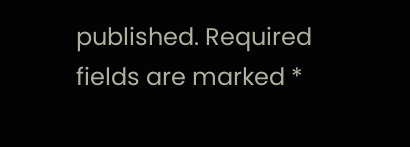published. Required fields are marked *